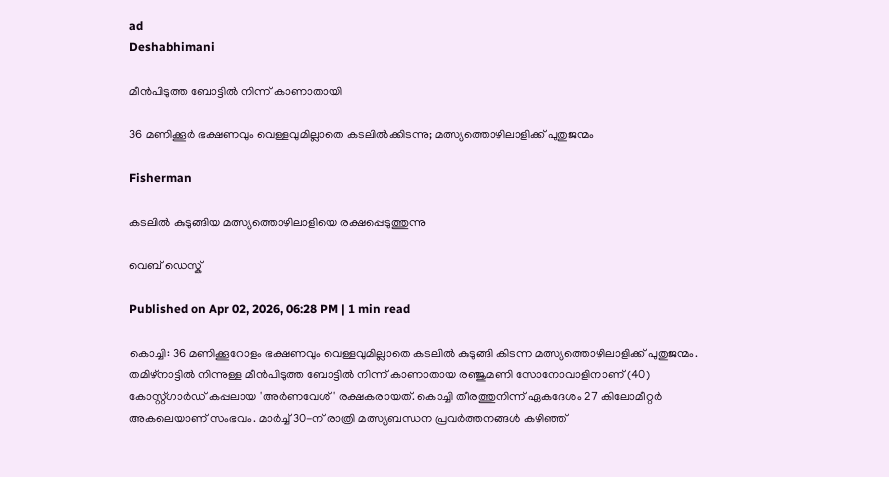ad
Deshabhimani

മീൻപിടുത്ത ബോട്ടിൽ നിന്ന് കാണാതായി‌

36 മണിക്കൂർ ഭക്ഷണവും വെള്ളവുമില്ലാതെ കടലിൽക്കിടന്നു; മത്സ്യത്തൊഴിലാളിക്ക് പുതുജന്മം

Fisherman

കടലില്‍ കുടുങ്ങിയ മത്സ്യത്തൊഴിലാളിയെ രക്ഷപ്പെടുത്തുന്നു

വെബ് ഡെസ്ക്

Published on Apr 02, 2026, 06:28 PM | 1 min read

കൊച്ചി: 36 മണിക്കൂറോളം ഭക്ഷണവും വെള്ളവുമില്ലാതെ കടലിൽ കുടുങ്ങി കിടന്ന മത്സ്യത്തൊഴിലാളിക്ക് പുതുജന്മം. തമിഴ്നാട്ടിൽ നിന്നുള്ള മീൻപിടുത്ത ബോട്ടിൽ നിന്ന് കാണാതായ രഞ്ജുമണി സോനോവാളിനാണ് (40) കോസ്റ്റ്ഗാർഡ് കപ്പലായ 'അർണവേശ്' രക്ഷകരായത്. കൊച്ചി തീരത്തുനിന്ന് ഏകദേശം 27 കിലോമീറ്റർ അകലെയാണ് സംഭവം. മാർച്ച് 30-ന് രാത്രി മത്സ്യബന്ധന പ്രവർത്തനങ്ങൾ കഴിഞ്ഞ്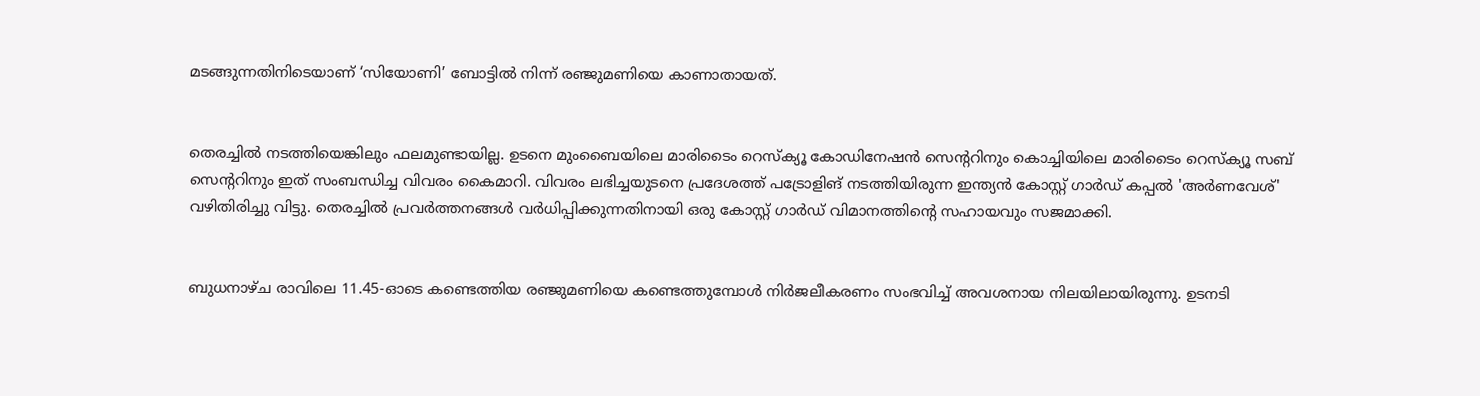മടങ്ങുന്നതിനിടെയാണ് ‘സിയോണി’ ബോട്ടിൽ നിന്ന് രഞ്ജുമണിയെ കാണാതായത്.


തെരച്ചിൽ നട‌ത്തിയെങ്കിലും ഫലമുണ്ടായില്ല. ഉടനെ മുംബൈയിലെ മാരിടൈം റെസ്‌ക്യൂ കോഡിനേഷൻ സെന്ററിനും കൊച്ചിയിലെ മാരിടൈം റെസ്‌ക്യൂ സബ് സെന്ററിനും ഇത് സംബന്ധിച്ച വിവരം കൈമാറി. വിവരം ലഭിച്ചയുടനെ പ്രദേശത്ത് പട്രോളിങ് നടത്തിയിരുന്ന ഇന്ത്യൻ കോസ്റ്റ് ഗാർഡ് കപ്പൽ 'അർണവേശ്' വഴിതിരിച്ചു വിട്ടു. തെരച്ചിൽ പ്രവർത്തനങ്ങൾ വർധിപ്പിക്കുന്നതിനായി ഒരു കോസ്റ്റ് ഗാർഡ് വിമാനത്തിന്റെ സഹായവും സജമാക്കി.


ബുധനാഴ്ച രാവിലെ 11.45-ഓടെ കണ്ടെത്തിയ രഞ്ജുമണിയെ കണ്ടെത്തുമ്പോൾ നിർജലീകരണം സംഭവിച്ച് അവശനായ നിലയിലായിരുന്നു. ഉടനടി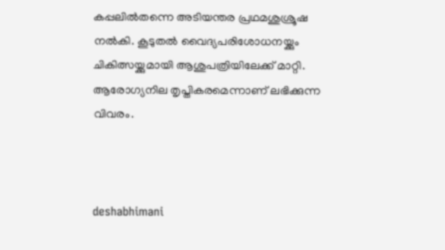കപ്പലിൽതന്നെ അടിയന്തര പ്രഥമശുശ്രൂഷ നൽകി. കൂടുതൽ വൈദ്യപരിശോധനയ്ക്കും ചികിത്സയ്ക്കുമായി ആശുപത്രിയിലേക്ക് മാറ്റി. ആരോഗ്യനില തൃപ്തികരമെന്നാണ് ലഭിക്കുന്ന വിവരം.



deshabhimani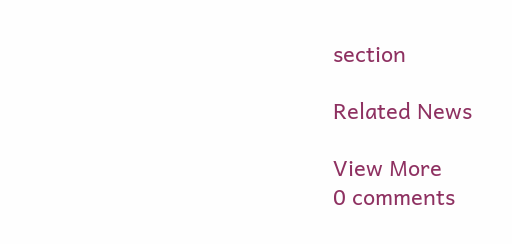section

Related News

View More
0 comments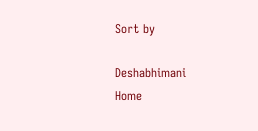Sort by

Deshabhimani
Home